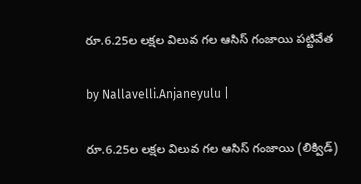రూ.6.25ల లక్షల విలువ గల ఆసిస్ గంజాయి పట్టివేత

by Nallavelli.Anjaneyulu |

రూ.6.25ల లక్షల విలువ గల ఆసిస్ గంజాయి (లిక్విడ్)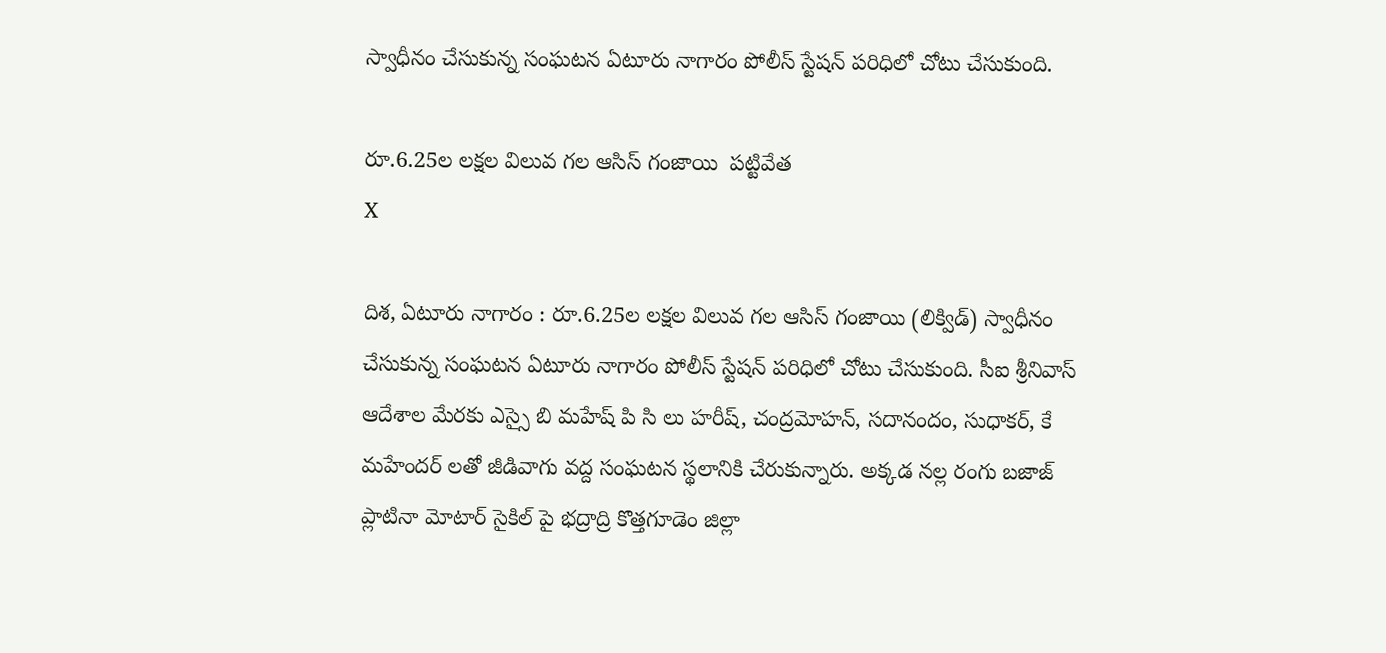స్వాధీనం చేసుకున్న సంఘటన ఏటూరు నాగారం పోలీస్ స్టేషన్ పరిధిలో చోటు చేసుకుంది.

రూ.6.25ల లక్షల విలువ గల ఆసిస్ గంజాయి  పట్టివేత
X

దిశ, ఏటూరు నాగారం : రూ.6.25ల లక్షల విలువ గల ఆసిస్ గంజాయి (లిక్విడ్) స్వాధీనం చేసుకున్న సంఘటన ఏటూరు నాగారం పోలీస్ స్టేషన్ పరిధిలో చోటు చేసుకుంది. సీఐ శ్రీనివాస్ ఆదేశాల మేరకు ఎస్సై బి మహేష్ పి సి లు హరీష్, చంద్రమోహన్, సదానందం, సుధాకర్, కే మహేందర్ లతో జీడివాగు వద్ద సంఘటన స్థలానికి చేరుకున్నారు. అక్కడ నల్ల రంగు బజాజ్ ప్లాటినా మోటార్ సైకిల్ పై భద్రాద్రి కొత్తగూడెం జిల్లా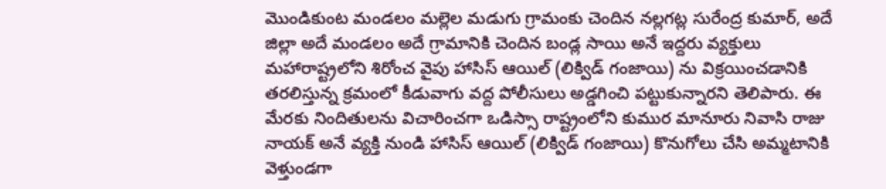మొండికుంట మండలం మల్లెల మడుగు గ్రామంకు చెందిన నల్లగట్ల సురేంద్ర కుమార్, అదే జిల్లా అదే మండలం అదే గ్రామానికి చెందిన బండ్ల సాయి అనే ఇద్దరు వ్యక్తులు మహారాష్ట్రలోని శిరోంచ వైపు హాసిస్ ఆయిల్ (లిక్విడ్ గంజాయి) ను విక్రయించడానికి తరలిస్తున్న క్రమంలో కీడువాగు వద్ద పోలీసులు అడ్డగించి పట్టుకున్నారని తెలిపారు. ఈ మేరకు నిందితులను విచారించగా ఒడిస్సా రాష్ట్రంలోని కుముర మానూరు నివాసి రాజు నాయక్ అనే వ్యక్తి నుండి హాసిస్ ఆయిల్ (లిక్విడ్ గంజాయి) కొనుగోలు చేసి అమ్మటానికి వెళ్తుండగా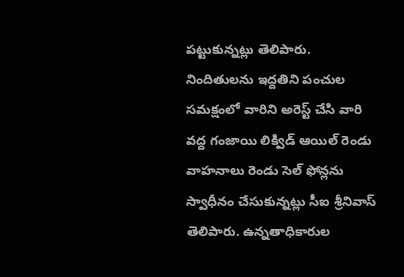పట్టుకున్నట్లు తెలిపారు. నిందితులను ఇద్దతిని పంచుల సమక్షంలో వారిని అరెస్ట్ చేసి వారి వద్ద గంజాయి లిక్విడ్ ఆయిల్ రెండు వాహనాలు రెండు సెల్ ఫోన్లను స్వాధీనం చేసుకున్నట్లు సీఐ శ్రీనివాస్ తెలిపారు. ఉన్నతాధికారుల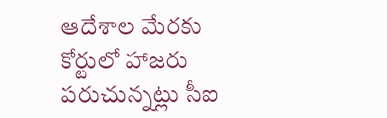ఆదేశాల మేరకు కోర్టులో హాజరు పరుచున్నట్లు సీఐ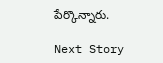పేర్కొన్నారు.

Next Story